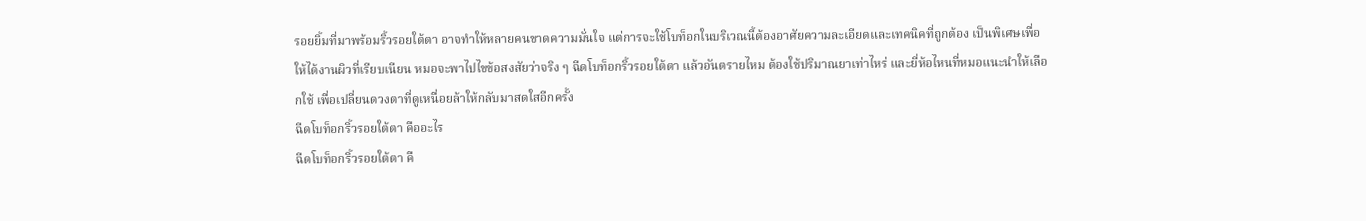รอยยิ้มที่มาพร้อมริ้วรอยใต้ตา อาจทำให้หลายคนขาดความมั่นใจ แต่การจะใช้โบท็อกในบริเวณนี้ต้องอาศัยความละเอียดและเทคนิคที่ถูกต้อง เป็นพิเศษเพื่อให้ได้งานผิวที่เรียบเนียน หมอจะพาไปไขข้อสงสัยว่าจริง ๆ ฉีดโบท็อกริ้วรอยใต้ตา แล้วอันตรายไหม ต้องใช้ปริมาณยาเท่าไหร่ และยี่ห้อไหนที่หมอแนะนำให้เลือกใช้ เพื่อเปลี่ยนดวงตาที่ดูเหนื่อยล้าให้กลับมาสดใสอีกครั้ง
ฉีดโบท็อกริ้วรอยใต้ตา คืออะไร
ฉีดโบท็อกริ้วรอยใต้ตา คื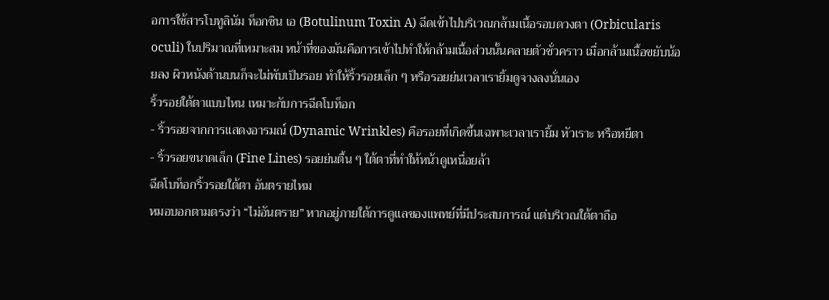อการใช้สารโบทูลินัม ท็อกซิน เอ (Botulinum Toxin A) ฉีดเข้าไปบริเวณกล้ามเนื้อรอบดวงตา (Orbicularis oculi) ในปริมาณที่เหมาะสม หน้าที่ของมันคือการเข้าไปทำให้กล้ามเนื้อส่วนนั้นคลายตัวชั่วคราว เมื่อกล้ามเนื้อขยับน้อยลง ผิวหนังด้านบนก็จะไม่พับเป็นรอย ทำให้ริ้วรอยเล็ก ๆ หรือรอยย่นเวลาเรายิ้มดูจางลงนั่นเอง
ริ้วรอยใต้ตาแบบไหน เหมาะกับการฉีดโบท็อก
- ริ้วรอยจากการแสดงอารมณ์ (Dynamic Wrinkles) คือรอยที่เกิดขึ้นเฉพาะเวลาเรายิ้ม หัวเราะ หรือหยีตา
- ริ้วรอยขนาดเล็ก (Fine Lines) รอยย่นตื้น ๆ ใต้ตาที่ทำให้หน้าดูเหนื่อยล้า
ฉีดโบท็อกริ้วรอยใต้ตา อันตรายไหม
หมอบอกตามตรงว่า “ไม่อันตราย” หากอยู่ภายใต้การดูแลของแพทย์ที่มีประสบการณ์ แต่บริเวณใต้ตาถือ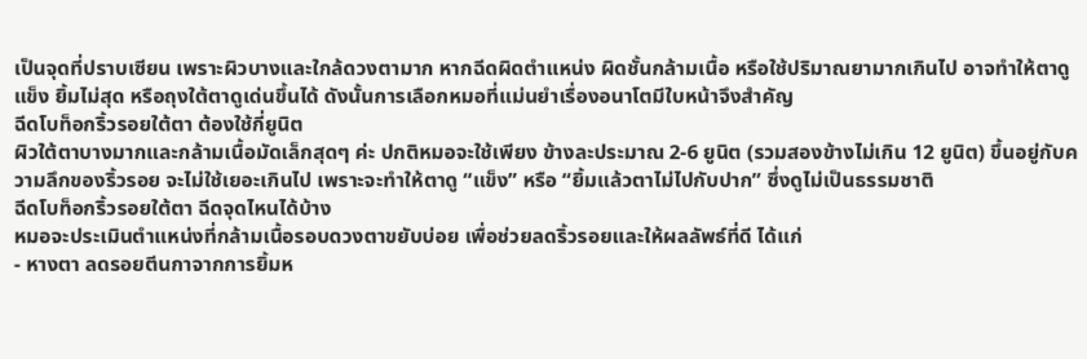เป็นจุดที่ปราบเซียน เพราะผิวบางและใกล้ดวงตามาก หากฉีดผิดตำแหน่ง ผิดชั้นกล้ามเนื้อ หรือใช้ปริมาณยามากเกินไป อาจทำให้ตาดูแข็ง ยิ้มไม่สุด หรือถุงใต้ตาดูเด่นขึ้นได้ ดังนั้นการเลือกหมอที่แม่นยำเรื่องอนาโตมีใบหน้าจึงสำคัญ
ฉีดโบท็อกริ้วรอยใต้ตา ต้องใช้กี่ยูนิต
ผิวใต้ตาบางมากและกล้ามเนื้อมัดเล็กสุดๆ ค่ะ ปกติหมอจะใช้เพียง ข้างละประมาณ 2-6 ยูนิต (รวมสองข้างไม่เกิน 12 ยูนิต) ขึ้นอยู่กับความลึกของริ้วรอย จะไม่ใช้เยอะเกินไป เพราะจะทำให้ตาดู “แข็ง” หรือ “ยิ้มแล้วตาไม่ไปกับปาก” ซึ่งดูไม่เป็นธรรมชาติ
ฉีดโบท็อกริ้วรอยใต้ตา ฉีดจุดไหนได้บ้าง
หมอจะประเมินตำแหน่งที่กล้ามเนื้อรอบดวงตาขยับบ่อย เพื่อช่วยลดริ้วรอยและให้ผลลัพธ์ที่ดี ได้แก่
- หางตา ลดรอยตีนกาจากการยิ้มห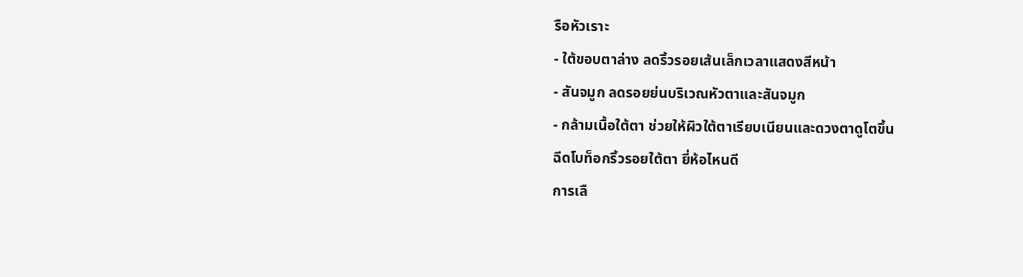รือหัวเราะ
- ใต้ขอบตาล่าง ลดริ้วรอยเส้นเล็กเวลาแสดงสีหน้า
- สันจมูก ลดรอยย่นบริเวณหัวตาและสันจมูก
- กล้ามเนื้อใต้ตา ช่วยให้ผิวใต้ตาเรียบเนียนและดวงตาดูโตขึ้น
ฉีดโบท็อกริ้วรอยใต้ตา ยี่ห้อไหนดี
การเลื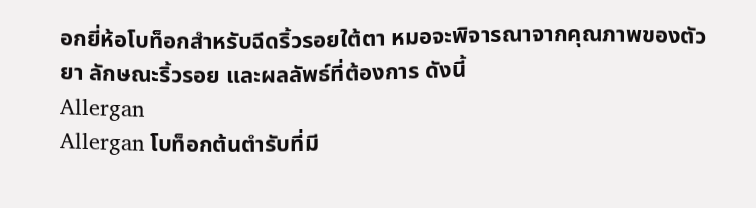อกยี่ห้อโบท็อกสำหรับฉีดริ้วรอยใต้ตา หมอจะพิจารณาจากคุณภาพของตัวยา ลักษณะริ้วรอย และผลลัพธ์ที่ต้องการ ดังนี้
Allergan
Allergan โบท็อกต้นตำรับที่มี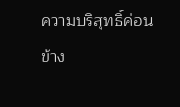ความบริสุทธิ์ค่อนข้าง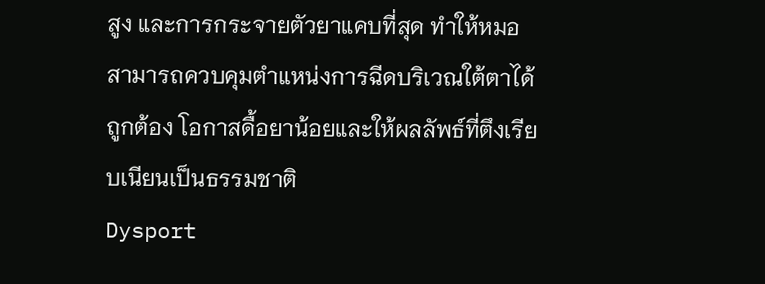สูง และการกระจายตัวยาแคบที่สุด ทำให้หมอสามารถควบคุมตำแหน่งการฉีดบริเวณใต้ตาได้ถูกต้อง โอกาสดื้อยาน้อยและให้ผลลัพธ์ที่ตึงเรียบเนียนเป็นธรรมชาติ
Dysport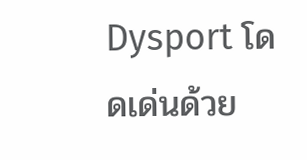Dysport โดดเด่นด้วย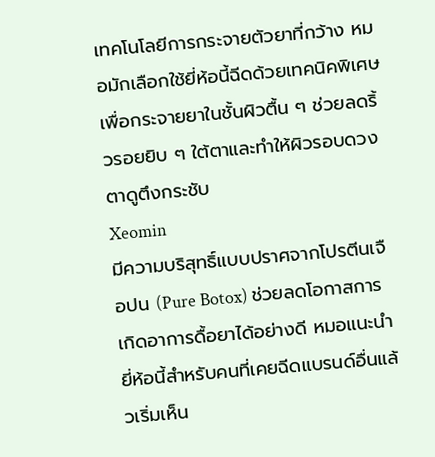เทคโนโลยีการกระจายตัวยาที่กว้าง หมอมักเลือกใช้ยี่ห้อนี้ฉีดด้วยเทคนิคพิเศษ เพื่อกระจายยาในชั้นผิวตื้น ๆ ช่วยลดริ้วรอยยิบ ๆ ใต้ตาและทำให้ผิวรอบดวงตาดูตึงกระชับ
Xeomin
มีความบริสุทธิ์แบบปราศจากโปรตีนเจือปน (Pure Botox) ช่วยลดโอกาสการเกิดอาการดื้อยาได้อย่างดี หมอแนะนำยี่ห้อนี้สำหรับคนที่เคยฉีดแบรนด์อื่นแล้วเริ่มเห็น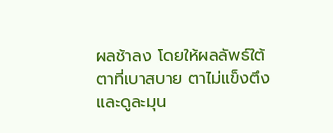ผลช้าลง โดยให้ผลลัพธ์ใต้ตาที่เบาสบาย ตาไม่แข็งตึง และดูละมุน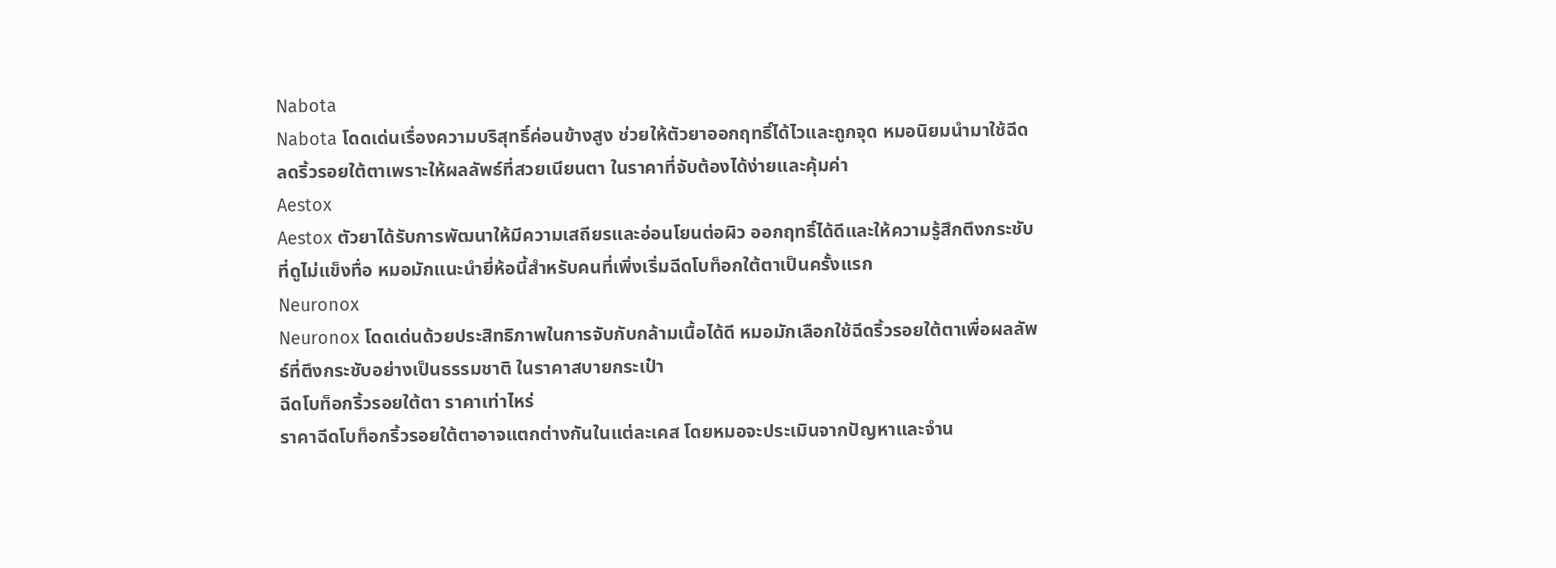Nabota
Nabota โดดเด่นเรื่องความบริสุทธิ์ค่อนข้างสูง ช่วยให้ตัวยาออกฤทธิ์ได้ไวและถูกจุด หมอนิยมนำมาใช้ฉีดลดริ้วรอยใต้ตาเพราะให้ผลลัพธ์ที่สวยเนียนตา ในราคาที่จับต้องได้ง่ายและคุ้มค่า
Aestox
Aestox ตัวยาได้รับการพัฒนาให้มีความเสถียรและอ่อนโยนต่อผิว ออกฤทธิ์ได้ดีและให้ความรู้สึกตึงกระชับที่ดูไม่แข็งทื่อ หมอมักแนะนำยี่ห้อนี้สำหรับคนที่เพิ่งเริ่มฉีดโบท็อกใต้ตาเป็นครั้งแรก
Neuronox
Neuronox โดดเด่นด้วยประสิทธิภาพในการจับกับกล้ามเนื้อได้ดี หมอมักเลือกใช้ฉีดริ้วรอยใต้ตาเพื่อผลลัพธ์ที่ตึงกระชับอย่างเป็นธรรมชาติ ในราคาสบายกระเป๋า
ฉีดโบท็อกริ้วรอยใต้ตา ราคาเท่าไหร่
ราคาฉีดโบท็อกริ้วรอยใต้ตาอาจแตกต่างกันในแต่ละเคส โดยหมอจะประเมินจากปัญหาและจำน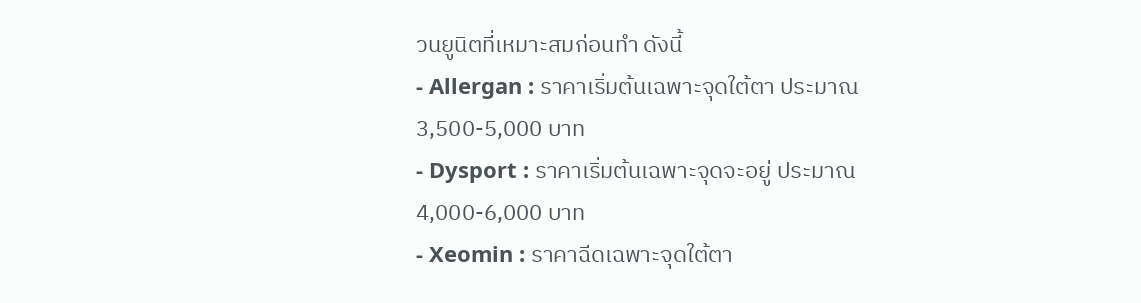วนยูนิตที่เหมาะสมก่อนทำ ดังนี้
- Allergan : ราคาเริ่มต้นเฉพาะจุดใต้ตา ประมาณ 3,500-5,000 บาท
- Dysport : ราคาเริ่มต้นเฉพาะจุดจะอยู่ ประมาณ 4,000-6,000 บาท
- Xeomin : ราคาฉีดเฉพาะจุดใต้ตา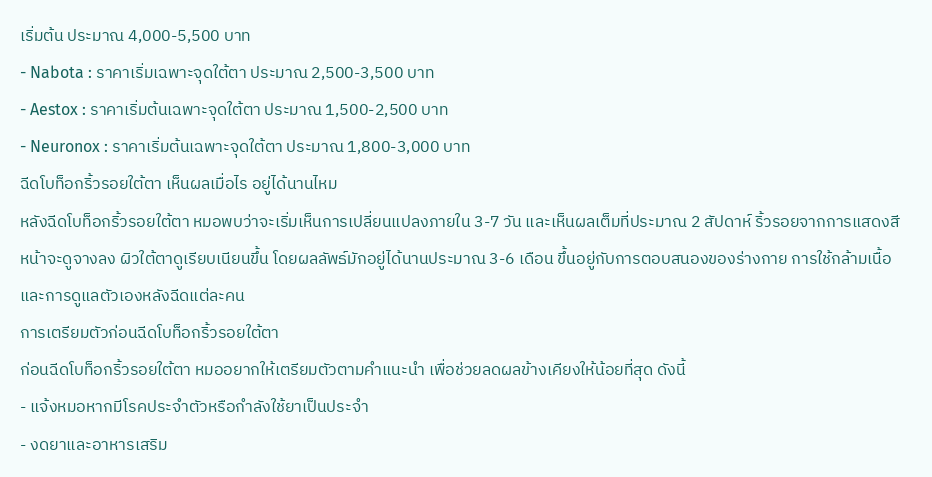เริ่มต้น ประมาณ 4,000-5,500 บาท
- Nabota : ราคาเริ่มเฉพาะจุดใต้ตา ประมาณ 2,500-3,500 บาท
- Aestox : ราคาเริ่มต้นเฉพาะจุดใต้ตา ประมาณ 1,500-2,500 บาท
- Neuronox : ราคาเริ่มต้นเฉพาะจุดใต้ตา ประมาณ 1,800-3,000 บาท
ฉีดโบท็อกริ้วรอยใต้ตา เห็นผลเมื่อไร อยู่ได้นานไหม
หลังฉีดโบท็อกริ้วรอยใต้ตา หมอพบว่าจะเริ่มเห็นการเปลี่ยนแปลงภายใน 3-7 วัน และเห็นผลเต็มที่ประมาณ 2 สัปดาห์ ริ้วรอยจากการแสดงสีหน้าจะดูจางลง ผิวใต้ตาดูเรียบเนียนขึ้น โดยผลลัพธ์มักอยู่ได้นานประมาณ 3-6 เดือน ขึ้นอยู่กับการตอบสนองของร่างกาย การใช้กล้ามเนื้อ และการดูแลตัวเองหลังฉีดแต่ละคน
การเตรียมตัวก่อนฉีดโบท็อกริ้วรอยใต้ตา
ก่อนฉีดโบท็อกริ้วรอยใต้ตา หมออยากให้เตรียมตัวตามคำแนะนำ เพื่อช่วยลดผลข้างเคียงให้น้อยที่สุด ดังนี้
- แจ้งหมอหากมีโรคประจำตัวหรือกำลังใช้ยาเป็นประจำ
- งดยาและอาหารเสริม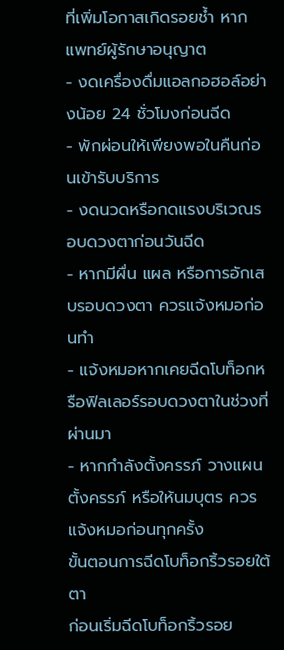ที่เพิ่มโอกาสเกิดรอยช้ำ หากแพทย์ผู้รักษาอนุญาต
- งดเครื่องดื่มแอลกอฮอล์อย่างน้อย 24 ชั่วโมงก่อนฉีด
- พักผ่อนให้เพียงพอในคืนก่อนเข้ารับบริการ
- งดนวดหรือกดแรงบริเวณรอบดวงตาก่อนวันฉีด
- หากมีผื่น แผล หรือการอักเสบรอบดวงตา ควรแจ้งหมอก่อนทำ
- แจ้งหมอหากเคยฉีดโบท็อกหรือฟิลเลอร์รอบดวงตาในช่วงที่ผ่านมา
- หากกำลังตั้งครรภ์ วางแผนตั้งครรภ์ หรือให้นมบุตร ควรแจ้งหมอก่อนทุกครั้ง
ขั้นตอนการฉีดโบท็อกริ้วรอยใต้ตา
ก่อนเริ่มฉีดโบท็อกริ้วรอย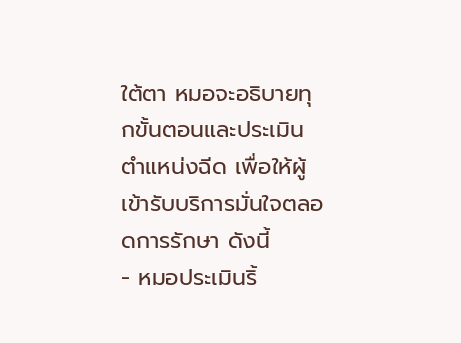ใต้ตา หมอจะอธิบายทุกขั้นตอนและประเมินตำแหน่งฉีด เพื่อให้ผู้เข้ารับบริการมั่นใจตลอดการรักษา ดังนี้
- หมอประเมินริ้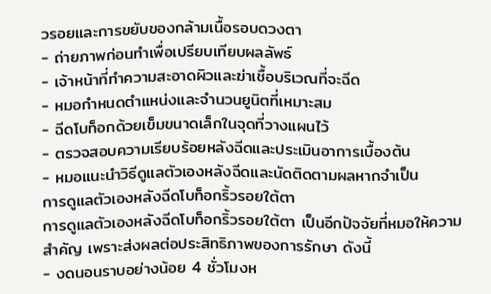วรอยและการขยับของกล้ามเนื้อรอบดวงตา
- ถ่ายภาพก่อนทำเพื่อเปรียบเทียบผลลัพธ์
- เจ้าหน้าที่ทำความสะอาดผิวและฆ่าเชื้อบริเวณที่จะฉีด
- หมอกำหนดตำแหน่งและจำนวนยูนิตที่เหมาะสม
- ฉีดโบท็อกด้วยเข็มขนาดเล็กในจุดที่วางแผนไว้
- ตรวจสอบความเรียบร้อยหลังฉีดและประเมินอาการเบื้องต้น
- หมอแนะนำวิธีดูแลตัวเองหลังฉีดและนัดติดตามผลหากจำเป็น
การดูแลตัวเองหลังฉีดโบท็อกริ้วรอยใต้ตา
การดูแลตัวเองหลังฉีดโบท็อกริ้วรอยใต้ตา เป็นอีกปัจจัยที่หมอให้ความสำคัญ เพราะส่งผลต่อประสิทธิภาพของการรักษา ดังนี้
- งดนอนราบอย่างน้อย 4 ชั่วโมงห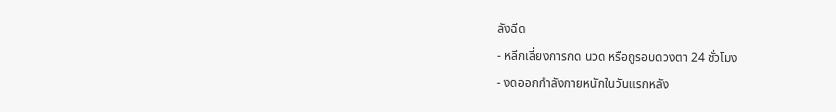ลังฉีด
- หลีกเลี่ยงการกด นวด หรือถูรอบดวงตา 24 ชั่วโมง
- งดออกกำลังกายหนักในวันแรกหลัง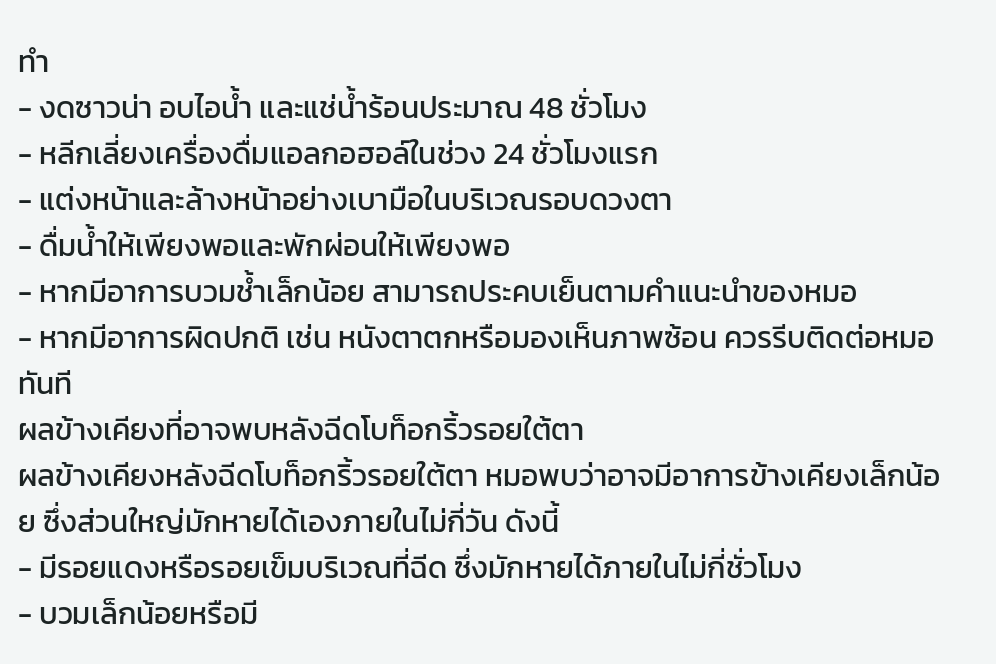ทำ
- งดซาวน่า อบไอน้ำ และแช่น้ำร้อนประมาณ 48 ชั่วโมง
- หลีกเลี่ยงเครื่องดื่มแอลกอฮอล์ในช่วง 24 ชั่วโมงแรก
- แต่งหน้าและล้างหน้าอย่างเบามือในบริเวณรอบดวงตา
- ดื่มน้ำให้เพียงพอและพักผ่อนให้เพียงพอ
- หากมีอาการบวมช้ำเล็กน้อย สามารถประคบเย็นตามคำแนะนำของหมอ
- หากมีอาการผิดปกติ เช่น หนังตาตกหรือมองเห็นภาพซ้อน ควรรีบติดต่อหมอทันที
ผลข้างเคียงที่อาจพบหลังฉีดโบท็อกริ้วรอยใต้ตา
ผลข้างเคียงหลังฉีดโบท็อกริ้วรอยใต้ตา หมอพบว่าอาจมีอาการข้างเคียงเล็กน้อย ซึ่งส่วนใหญ่มักหายได้เองภายในไม่กี่วัน ดังนี้
- มีรอยแดงหรือรอยเข็มบริเวณที่ฉีด ซึ่งมักหายได้ภายในไม่กี่ชั่วโมง
- บวมเล็กน้อยหรือมี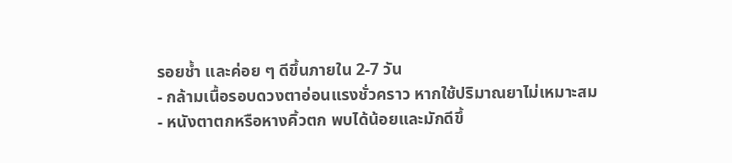รอยช้ำ และค่อย ๆ ดีขึ้นภายใน 2-7 วัน
- กล้ามเนื้อรอบดวงตาอ่อนแรงชั่วคราว หากใช้ปริมาณยาไม่เหมาะสม
- หนังตาตกหรือหางคิ้วตก พบได้น้อยและมักดีขึ้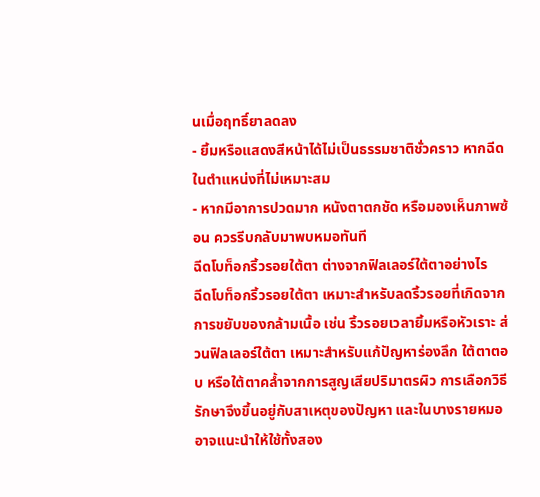นเมื่อฤทธิ์ยาลดลง
- ยิ้มหรือแสดงสีหน้าได้ไม่เป็นธรรมชาติชั่วคราว หากฉีดในตำแหน่งที่ไม่เหมาะสม
- หากมีอาการปวดมาก หนังตาตกชัด หรือมองเห็นภาพซ้อน ควรรีบกลับมาพบหมอทันที
ฉีดโบท็อกริ้วรอยใต้ตา ต่างจากฟิลเลอร์ใต้ตาอย่างไร
ฉีดโบท็อกริ้วรอยใต้ตา เหมาะสำหรับลดริ้วรอยที่เกิดจากการขยับของกล้ามเนื้อ เช่น ริ้วรอยเวลายิ้มหรือหัวเราะ ส่วนฟิลเลอร์ใต้ตา เหมาะสำหรับแก้ปัญหาร่องลึก ใต้ตาตอบ หรือใต้ตาคล้ำจากการสูญเสียปริมาตรผิว การเลือกวิธีรักษาจึงขึ้นอยู่กับสาเหตุของปัญหา และในบางรายหมออาจแนะนำให้ใช้ทั้งสอง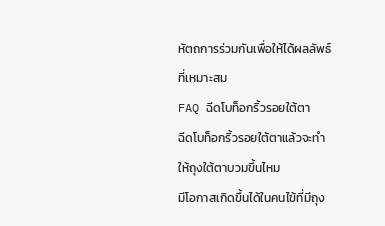หัตถการร่วมกันเพื่อให้ได้ผลลัพธ์ที่เหมาะสม
FAQ ฉีดโบท็อกริ้วรอยใต้ตา
ฉีดโบท็อกริ้วรอยใต้ตาแล้วจะทำให้ถุงใต้ตาบวมขึ้นไหม
มีโอกาสเกิดขึ้นได้ในคนไข้ที่มีถุง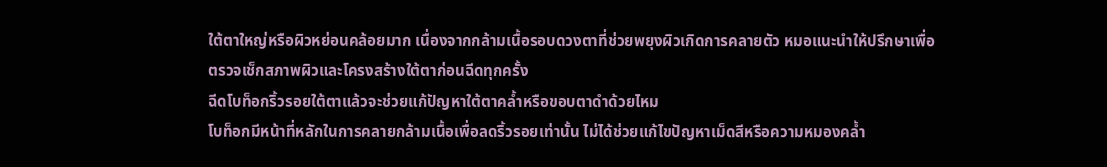ใต้ตาใหญ่หรือผิวหย่อนคล้อยมาก เนื่องจากกล้ามเนื้อรอบดวงตาที่ช่วยพยุงผิวเกิดการคลายตัว หมอแนะนำให้ปรึกษาเพื่อตรวจเช็กสภาพผิวและโครงสร้างใต้ตาก่อนฉีดทุกครั้ง
ฉีดโบท็อกริ้วรอยใต้ตาแล้วจะช่วยแก้ปัญหาใต้ตาคล้ำหรือขอบตาดำด้วยไหม
โบท็อกมีหน้าที่หลักในการคลายกล้ามเนื้อเพื่อลดริ้วรอยเท่านั้น ไม่ได้ช่วยแก้ไขปัญหาเม็ดสีหรือความหมองคล้ำ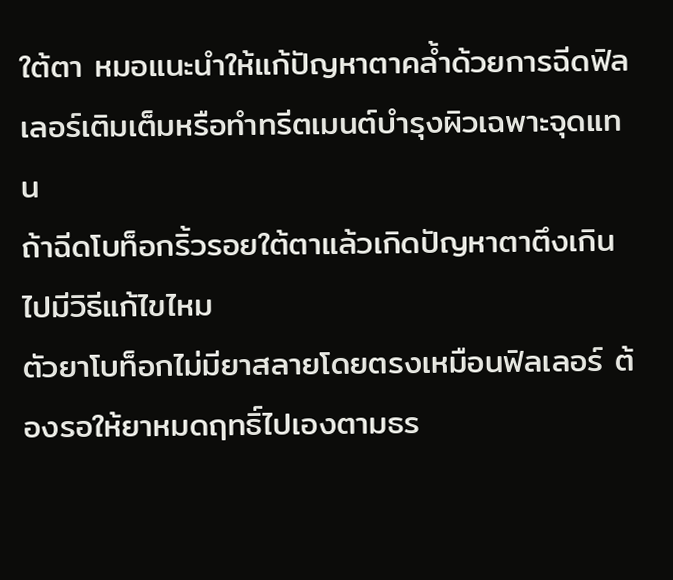ใต้ตา หมอแนะนำให้แก้ปัญหาตาคล้ำด้วยการฉีดฟิลเลอร์เติมเต็มหรือทำทรีตเมนต์บำรุงผิวเฉพาะจุดแทน
ถ้าฉีดโบท็อกริ้วรอยใต้ตาแล้วเกิดปัญหาตาตึงเกินไปมีวิธีแก้ไขไหม
ตัวยาโบท็อกไม่มียาสลายโดยตรงเหมือนฟิลเลอร์ ต้องรอให้ยาหมดฤทธิ์ไปเองตามธร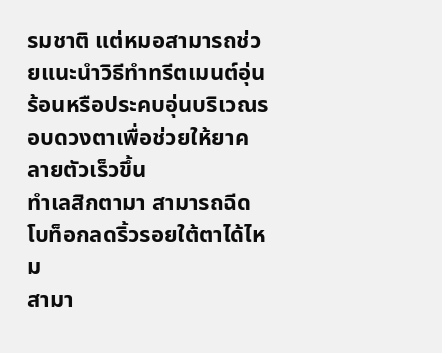รมชาติ แต่หมอสามารถช่วยแนะนำวิธีทำทรีตเมนต์อุ่นร้อนหรือประคบอุ่นบริเวณรอบดวงตาเพื่อช่วยให้ยาคลายตัวเร็วขึ้น
ทำเลสิกตามา สามารถฉีดโบท็อกลดริ้วรอยใต้ตาได้ไหม
สามา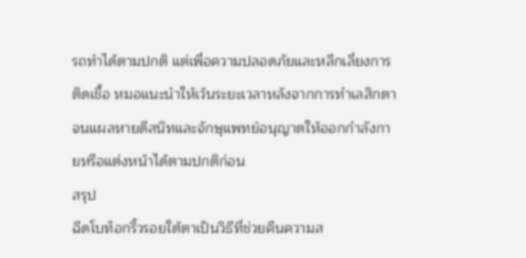รถทำได้ตามปกติ แต่เพื่อความปลอดภัยและหลีกเลี่ยงการติดเชื้อ หมอแนะนำให้เว้นระยะเวลาหลังจากการทำเลสิกตาจนแผลหายดีสนิทและจักษุแพทย์อนุญาตให้ออกกำลังกายหรือแต่งหน้าได้ตามปกติก่อน
สรุป
ฉีดโบท็อกริ้วรอยใต้ตาเป็นวิธีที่ช่วยคืนความส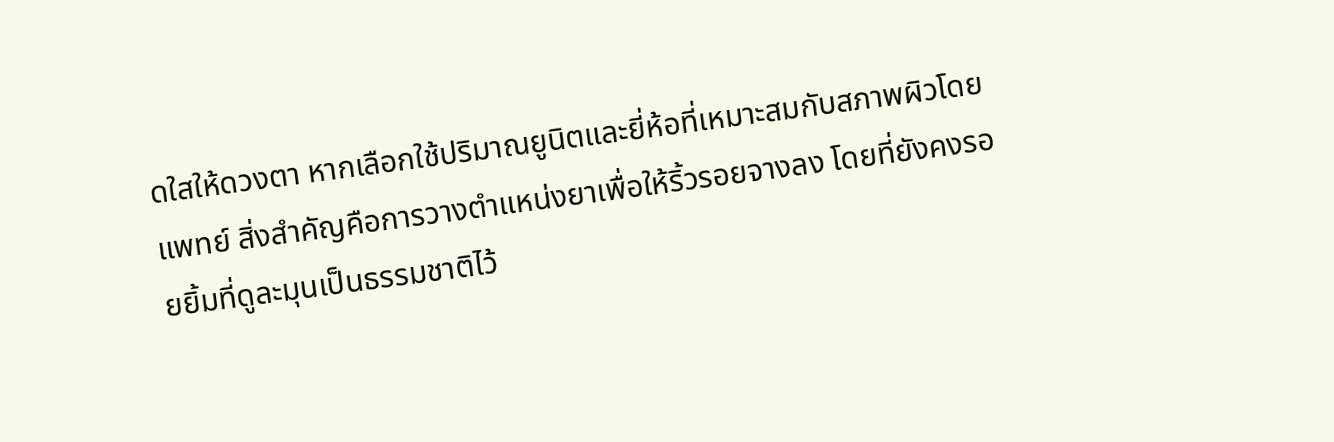ดใสให้ดวงตา หากเลือกใช้ปริมาณยูนิตและยี่ห้อที่เหมาะสมกับสภาพผิวโดยแพทย์ สิ่งสำคัญคือการวางตำแหน่งยาเพื่อให้ริ้วรอยจางลง โดยที่ยังคงรอยยิ้มที่ดูละมุนเป็นธรรมชาติไว้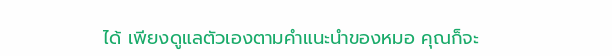ได้ เพียงดูแลตัวเองตามคำแนะนำของหมอ คุณก็จะ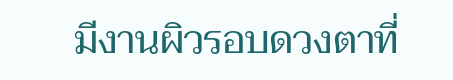มีงานผิวรอบดวงตาที่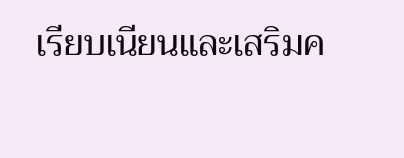เรียบเนียนและเสริมค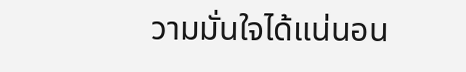วามมั่นใจได้แน่นอน